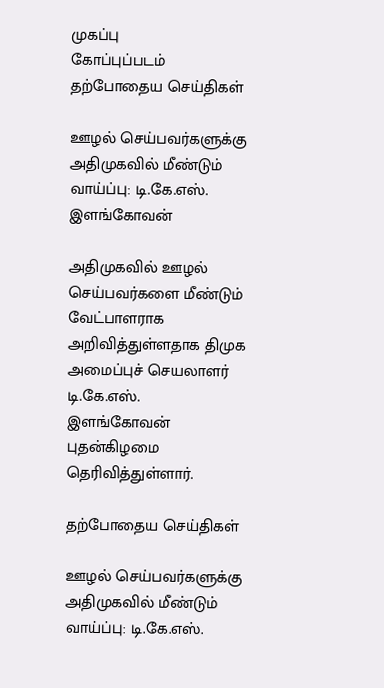முகப்பு
கோப்புப்படம்
தற்போதைய செய்திகள்

ஊழல் செய்பவர்களுக்கு அதிமுகவில் மீண்டும் வாய்ப்பு: டி.கே.எஸ். இளங்கோவன்

அதிமுகவில் ஊழல் செய்பவர்களை மீண்டும் வேட்பாளராக அறிவித்துள்ளதாக திமுக அமைப்புச் செயலாளர் டி.கே.எஸ். இளங்கோவன் புதன்கிழமை தெரிவித்துள்ளார்.

தற்போதைய செய்திகள்

ஊழல் செய்பவர்களுக்கு அதிமுகவில் மீண்டும் வாய்ப்பு: டி.கே.எஸ்.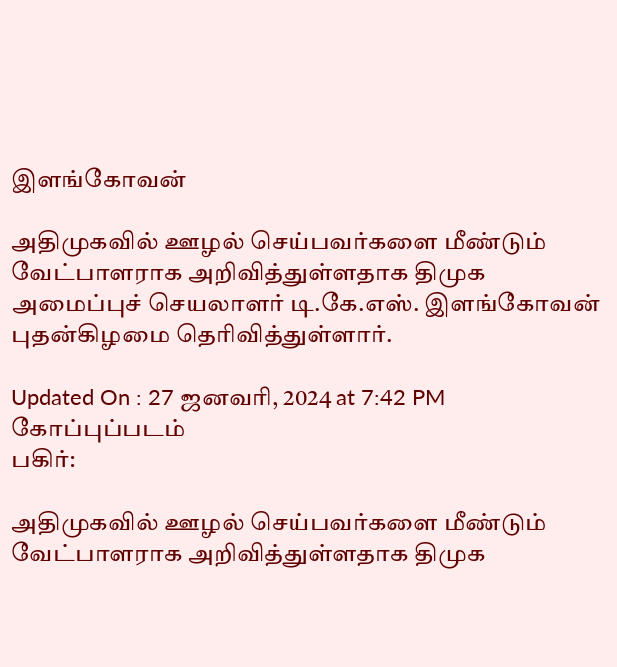இளங்கோவன்

அதிமுகவில் ஊழல் செய்பவர்களை மீண்டும் வேட்பாளராக அறிவித்துள்ளதாக திமுக அமைப்புச் செயலாளர் டி.கே.எஸ். இளங்கோவன் புதன்கிழமை தெரிவித்துள்ளார்.

Updated On : 27 ஜனவரி, 2024 at 7:42 PM
கோப்புப்படம்
பகிர்:

அதிமுகவில் ஊழல் செய்பவர்களை மீண்டும் வேட்பாளராக அறிவித்துள்ளதாக திமுக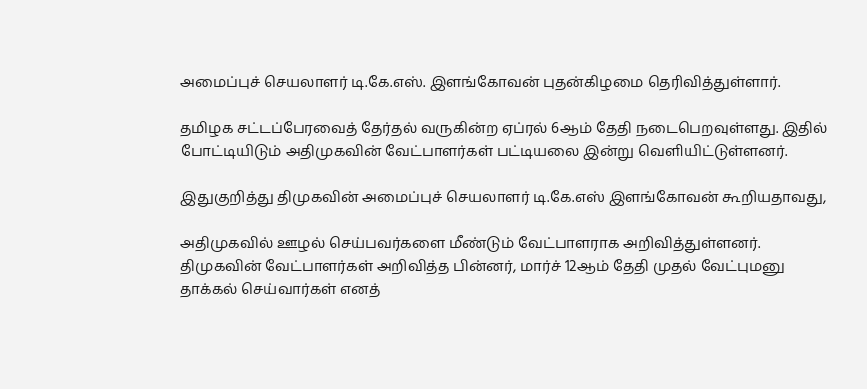அமைப்புச் செயலாளர் டி.கே.எஸ். இளங்கோவன் புதன்கிழமை தெரிவித்துள்ளார்.

தமிழக சட்டப்பேரவைத் தேர்தல் வருகின்ற ஏப்ரல் 6ஆம் தேதி நடைபெறவுள்ளது. இதில் போட்டியிடும் அதிமுகவின் வேட்பாளர்கள் பட்டியலை இன்று வெளியிட்டுள்ளனர்.

இதுகுறித்து திமுகவின் அமைப்புச் செயலாளர் டி.கே.எஸ் இளங்கோவன் கூறியதாவது,

அதிமுகவில் ஊழல் செய்பவர்களை மீண்டும் வேட்பாளராக அறிவித்துள்ளனர்.  திமுகவின் வேட்பாளர்கள் அறிவித்த பின்னர், மார்ச் 12ஆம் தேதி முதல் வேட்புமனு தாக்கல் செய்வார்கள் எனத்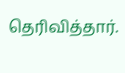தெரிவித்தார்.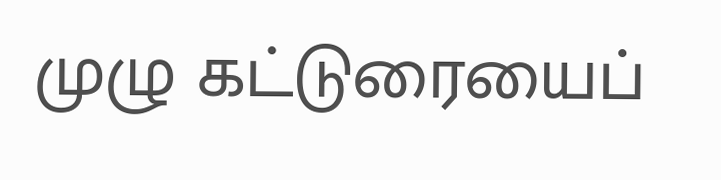முழு கட்டுரையைப்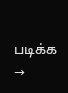படிக்க →